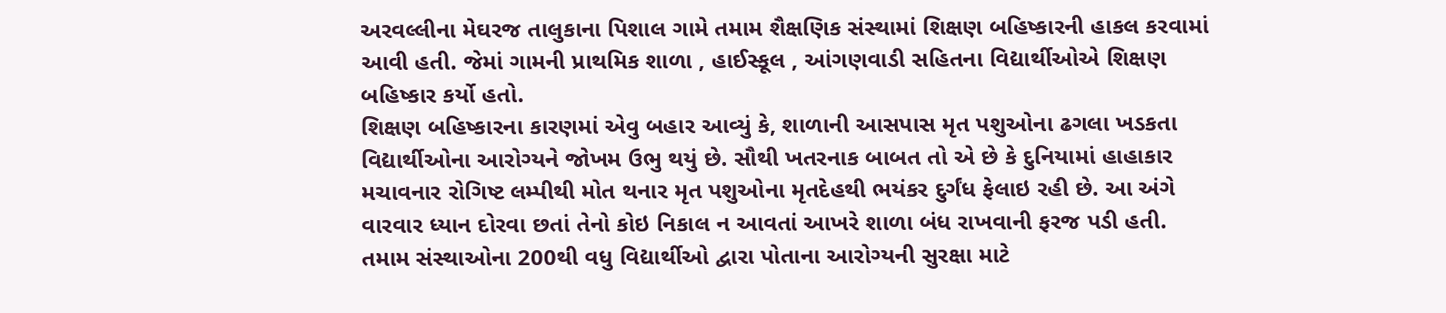અરવલ્લીના મેઘરજ તાલુકાના પિશાલ ગામે તમામ શૈક્ષણિક સંસ્થામાં શિક્ષણ બહિષ્કારની હાકલ કરવામાં આવી હતી. જેમાં ગામની પ્રાથમિક શાળા , હાઈસ્કૂલ , આંગણવાડી સહિતના વિદ્યાર્થીઓએ શિક્ષણ બહિષ્કાર કર્યો હતો.
શિક્ષણ બહિષ્કારના કારણમાં એવુ બહાર આવ્યું કે, શાળાની આસપાસ મૃત પશુઓના ઢગલા ખડકતા વિદ્યાર્થીઓના આરોગ્યને જોખમ ઉભુ થયું છે. સૌથી ખતરનાક બાબત તો એ છે કે દુનિયામાં હાહાકાર મચાવનાર રોગિષ્ટ લમ્પીથી મોત થનાર મૃત પશુઓના મૃતદેહથી ભયંકર દુર્ગંધ ફેલાઇ રહી છે. આ અંગે વારવાર ધ્યાન દોરવા છતાં તેનો કોઇ નિકાલ ન આવતાં આખરે શાળા બંધ રાખવાની ફરજ પડી હતી.
તમામ સંસ્થાઓના 200થી વધુ વિદ્યાર્થીઓ દ્વારા પોતાના આરોગ્યની સુરક્ષા માટે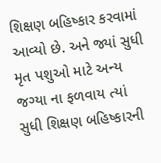શિક્ષણ બહિષ્કાર કરવામાં આવ્યો છે. અને જ્યાં સુધી મૃત પશુઓ માટે અન્ય જગ્યા ના ફળવાય ત્યાં સુધી શિક્ષણ બહિષ્કારની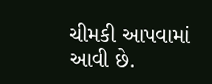ચીમકી આપવામાં આવી છે.